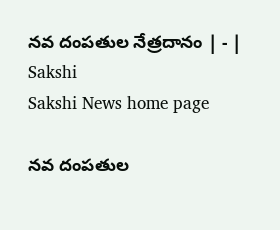నవ దంపతుల నేత్రదానం | - | Sakshi
Sakshi News home page

నవ దంపతుల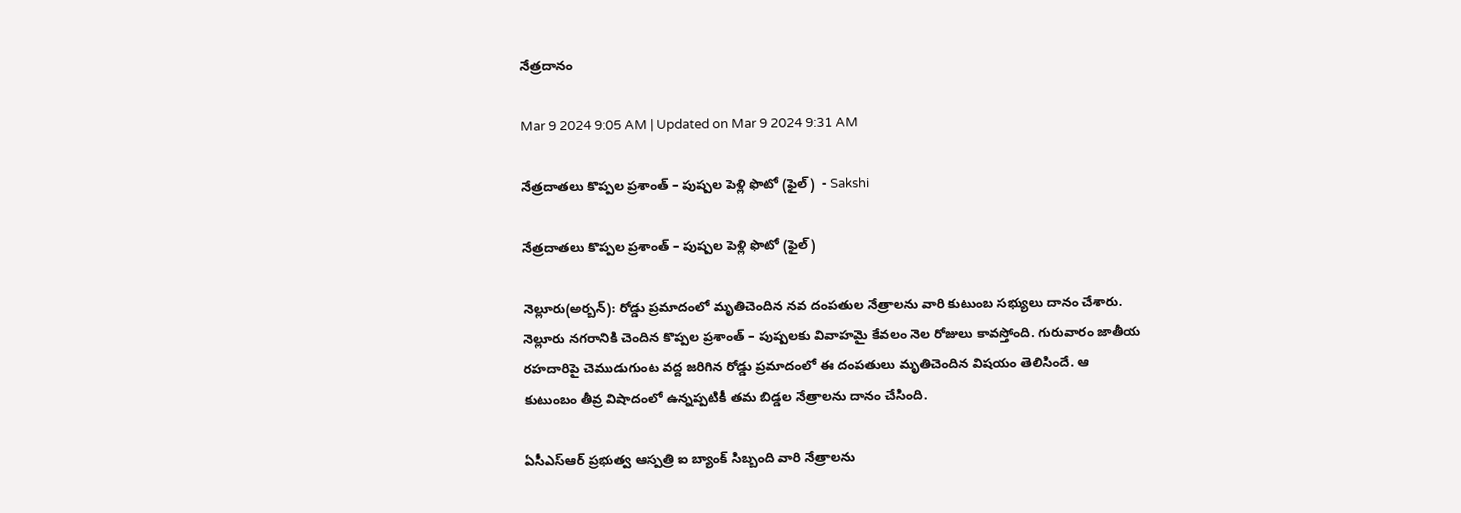నేత్రదానం

Mar 9 2024 9:05 AM | Updated on Mar 9 2024 9:31 AM

నేత్రదాతలు కొప్పల ప్రశాంత్‌ – పుష్పల పెళ్లి ఫొటో (ఫైల్‌)  - Sakshi

నేత్రదాతలు కొప్పల ప్రశాంత్‌ – పుష్పల పెళ్లి ఫొటో (ఫైల్‌)

నెల్లూరు(అర్బన్‌): రోడ్డు ప్రమాదంలో మృతిచెందిన నవ దంపతుల నేత్రాలను వారి కుటుంబ సభ్యులు దానం చేశారు. నెల్లూరు నగరానికి చెందిన కొప్పల ప్రశాంత్‌ – పుష్పలకు వివాహమై కేవలం నెల రోజులు కావస్తోంది. గురువారం జాతీయ రహదారిపై చెముడుగుంట వద్ద జరిగిన రోడ్డు ప్రమాదంలో ఈ దంపతులు మృతిచెందిన విషయం తెలిసిందే. ఆ కుటుంబం తీవ్ర విషాదంలో ఉన్నప్పటికీ తమ బిడ్డల నేత్రాలను దానం చేసింది.

ఏసీఎస్‌ఆర్‌ ప్రభుత్వ ఆస్పత్రి ఐ బ్యాంక్‌ సిబ్బంది వారి నేత్రాలను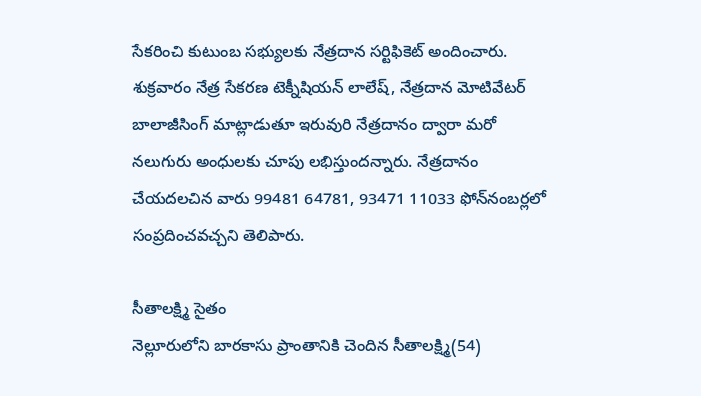సేకరించి కుటుంబ సభ్యులకు నేత్రదాన సర్టిఫికెట్‌ అందించారు. శుక్రవారం నేత్ర సేకరణ టెక్నీషియన్‌ లాలేష్‌, నేత్రదాన మోటివేటర్‌ బాలాజీసింగ్‌ మాట్లాడుతూ ఇరువురి నేత్రదానం ద్వారా మరో నలుగురు అంధులకు చూపు లభిస్తుందన్నారు. నేత్రదానం చేయదలచిన వారు 99481 64781, 93471 11033 ఫోన్‌నంబర్లలో సంప్రదించవచ్చని తెలిపారు.

సీతాలక్ష్మి సైతం
నెల్లూరులోని బారకాసు ప్రాంతానికి చెందిన సీతాలక్ష్మి(54)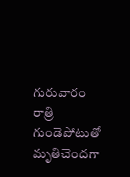గురువారం రాత్రి గుండెపోటుతో మృతిచెందగా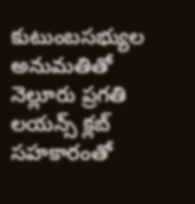కుటుంబసభ్యుల అనుమతితో నెల్లూరు ప్రగతి లయన్స్‌ క్లబ్‌ సహకారంతో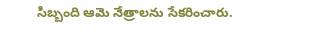సిబ్బంది ఆమె నేత్రాలను సేకరించారు.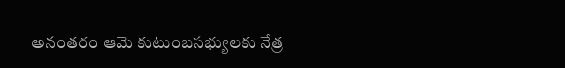అనంతరం ఆమె కుటుంబసభ్యులకు నేత్ర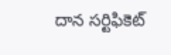దాన సర్టిఫికెట్‌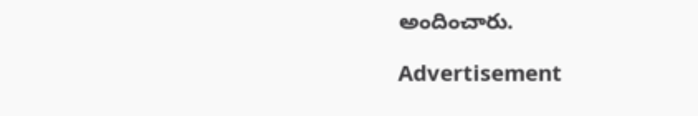అందించారు.

Advertisement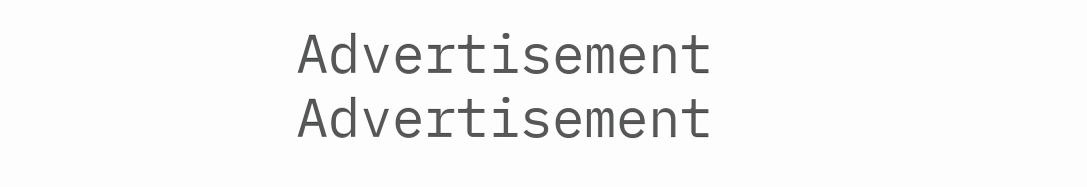Advertisement
Advertisement